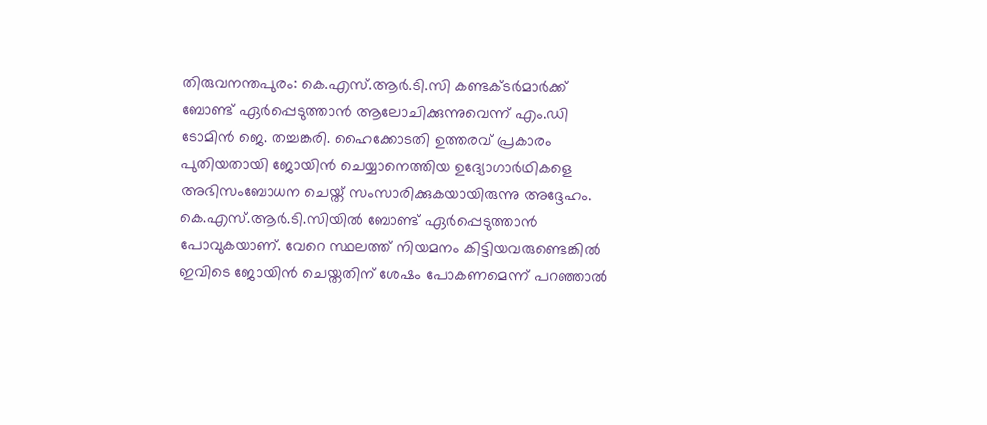തിരുവനന്തപുരം: കെ.എസ്.ആർ.ടി.സി കണ്ടക്ടർമാർക്ക് ബോണ്ട് ഏർപ്പെടുത്താൻ ആലോചിക്കുന്നുവെന്ന് എം.ഡി ടോമിൻ ജെ. തച്ചങ്കരി. ഹൈക്കോടതി ഉത്തരവ് പ്രകാരം പുതിയതായി ജോയിൻ ചെയ്യാനെത്തിയ ഉദ്യോഗാർഥികളെ അഭിസംബോധന ചെയ്ത് സംസാരിക്കുകയായിരുന്നു അദ്ദേഹം. കെ.എസ്.ആർ.ടി.സിയിൽ ബോണ്ട് ഏർപ്പെടുത്താൻ പോവുകയാണ്. വേറെ സ്ഥലത്ത് നിയമനം കിട്ടിയവരുണ്ടെങ്കിൽ ഇവിടെ ജോയിൻ ചെയ്തതിന് ശേഷം പോകണമെന്ന് പറഞ്ഞാൽ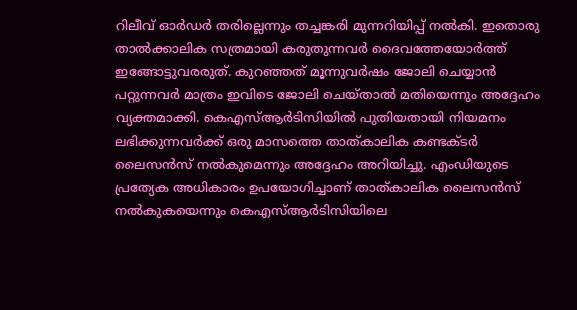റിലീവ് ഓർഡർ തരില്ലെന്നും തച്ചങ്കരി മുന്നറിയിപ്പ് നൽകി. ഇതൊരു താൽക്കാലിക സത്രമായി കരുതുന്നവർ ദൈവത്തേയോർത്ത് ഇങ്ങോട്ടുവരരുത്. കുറഞ്ഞത് മൂന്നുവർഷം ജോലി ചെയ്യാൻ പറ്റുന്നവർ മാത്രം ഇവിടെ ജോലി ചെയ്താൽ മതിയെന്നും അദ്ദേഹം വ്യക്തമാക്കി. കെഎസ്ആർടിസിയിൽ പുതിയതായി നിയമനം ലഭിക്കുന്നവർക്ക് ഒരു മാസത്തെ താത്കാലിക കണ്ടക്ടർ ലൈസൻസ് നൽകുമെന്നും അദ്ദേഹം അറിയിച്ചു. എംഡിയുടെ പ്രത്യേക അധികാരം ഉപയോഗിച്ചാണ് താത്കാലിക ലൈസൻസ് നൽകുകയെന്നും കെഎസ്ആർടിസിയിലെ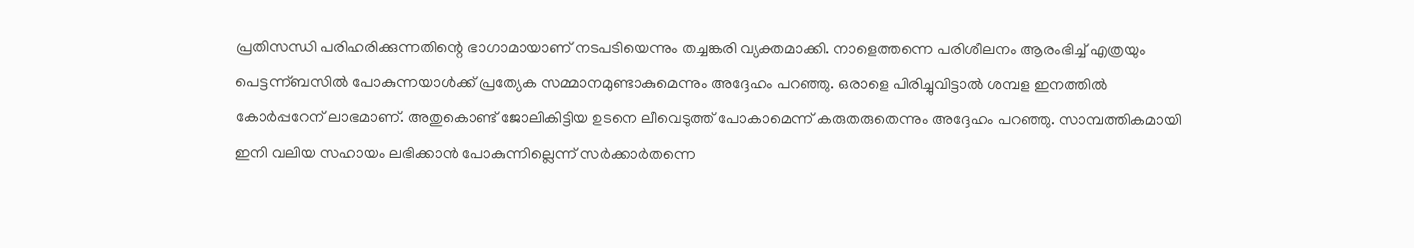പ്രതിസന്ധി പരിഹരിക്കുന്നതിന്റെ ഭാഗാമായാണ് നടപടിയെന്നും തച്ചങ്കരി വ്യക്തമാക്കി. നാളെത്തന്നെ പരിശീലനം ആരംഭിച്ച് എത്രയും പെട്ടന്ന്ബസിൽ പോകുന്നയാൾക്ക് പ്രത്യേക സമ്മാനമുണ്ടാകുമെന്നും അദ്ദേഹം പറഞ്ഞു. ഒരാളെ പിരിച്ചുവിട്ടാൽ ശമ്പള ഇനത്തിൽ കോർപ്പറേന് ലാഭമാണ്. അതുകൊണ്ട് ജോലികിട്ടിയ ഉടനെ ലീവെടുത്ത് പോകാമെന്ന് കരുതരുതെന്നും അദ്ദേഹം പറഞ്ഞു. സാമ്പത്തികമായി ഇനി വലിയ സഹായം ലഭിക്കാൻ പോകുന്നില്ലെന്ന് സർക്കാർതന്നെ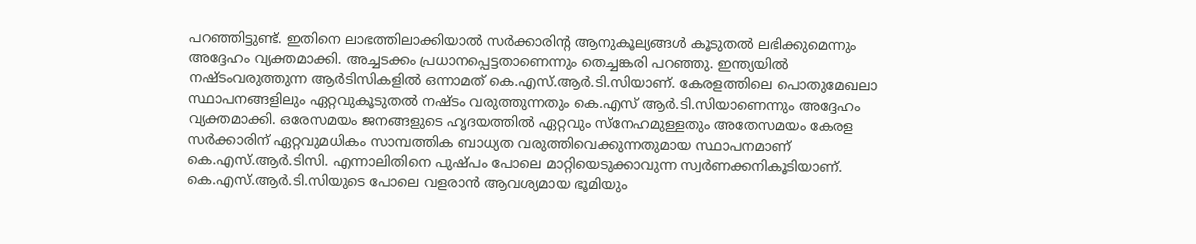പറഞ്ഞിട്ടുണ്ട്. ഇതിനെ ലാഭത്തിലാക്കിയാൽ സർക്കാരിന്റ ആനുകൂല്യങ്ങൾ കൂടുതൽ ലഭിക്കുമെന്നും അദ്ദേഹം വ്യക്തമാക്കി. അച്ചടക്കം പ്രധാനപ്പെട്ടതാണെന്നും തെച്ചങ്കരി പറഞ്ഞു. ഇന്ത്യയിൽ നഷ്ടംവരുത്തുന്ന ആർടിസികളിൽ ഒന്നാമത് കെ.എസ്.ആർ.ടി.സിയാണ്. കേരളത്തിലെ പൊതുമേഖലാ സ്ഥാപനങ്ങളിലും ഏറ്റവുകൂടുതൽ നഷ്ടം വരുത്തുന്നതും കെ.എസ് ആർ.ടി.സിയാണെന്നും അദ്ദേഹം വ്യക്തമാക്കി. ഒരേസമയം ജനങ്ങളുടെ ഹൃദയത്തിൽ ഏറ്റവും സ്നേഹമുള്ളതും അതേസമയം കേരള സർക്കാരിന് ഏറ്റവുമധികം സാമ്പത്തിക ബാധ്യത വരുത്തിവെക്കുന്നതുമായ സ്ഥാപനമാണ് കെ.എസ്.ആർ.ടിസി. എന്നാലിതിനെ പുഷ്പം പോലെ മാറ്റിയെടുക്കാവുന്ന സ്വർണക്കനികൂടിയാണ്. കെ.എസ്.ആർ.ടി.സിയുടെ പോലെ വളരാൻ ആവശ്യമായ ഭൂമിയും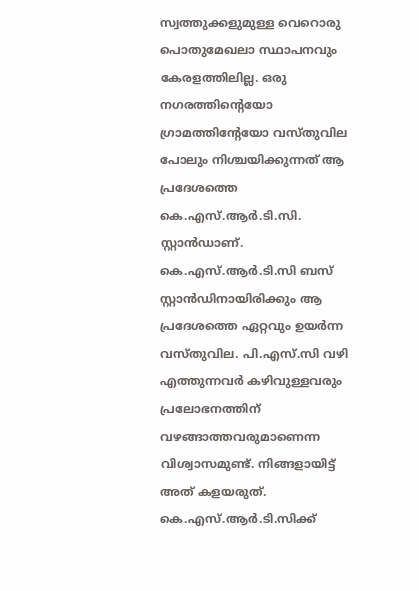സ്വത്തുക്കളുമുള്ള വെറൊരു പൊതുമേഖലാ സ്ഥാപനവും കേരളത്തിലില്ല. ഒരു നഗരത്തിന്റെയോ ഗ്രാമത്തിന്റേയോ വസ്തുവില പോലും നിശ്ചയിക്കുന്നത് ആ പ്രദേശത്തെ കെ.എസ്.ആർ.ടി.സി. സ്റ്റാൻഡാണ്. കെ.എസ്.ആർ.ടി.സി ബസ് സ്റ്റാൻഡിനായിരിക്കും ആ പ്രദേശത്തെ ഏറ്റവും ഉയർന്ന വസ്തുവില. പി.എസ്.സി വഴി എത്തുന്നവർ കഴിവുള്ളവരും പ്രലോഭനത്തിന് വഴങ്ങാത്തവരുമാണെന്ന വിശ്വാസമുണ്ട്. നിങ്ങളായിട്ട് അത് കളയരുത്. കെ.എസ്.ആർ.ടി.സിക്ക്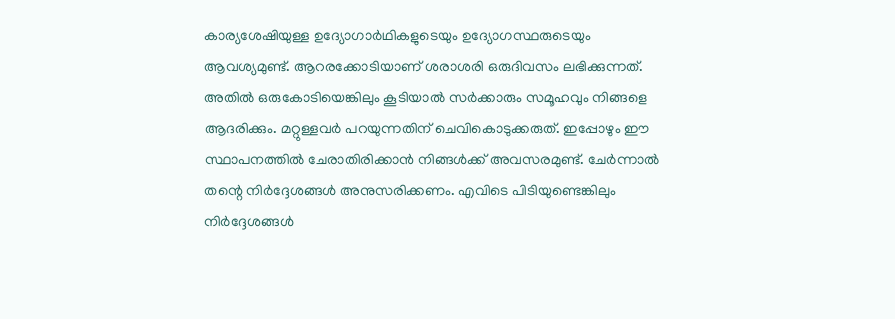കാര്യശേഷിയുള്ള ഉദ്യോഗാർഥികളുടെയും ഉദ്യോഗസ്ഥരുടെയും ആവശ്യമുണ്ട്. ആറരക്കോടിയാണ് ശരാശരി ഒരുദിവസം ലഭിക്കുന്നത്. അതിൽ ഒരുകോടിയെങ്കിലും കൂടിയാൽ സർക്കാരും സമൂഹവും നിങ്ങളെ ആദരിക്കും. മറ്റുള്ളവർ പറയുന്നതിന് ചെവികൊടുക്കരുത്. ഇപ്പോഴും ഈ സ്ഥാപനത്തിൽ ചേരാതിരിക്കാൻ നിങ്ങൾക്ക് അവസരമുണ്ട്. ചേർന്നാൽ തന്റെ നിർദ്ദേശങ്ങൾ അനുസരിക്കണം. എവിടെ പിടിയുണ്ടെങ്കിലും നിർദ്ദേശങ്ങൾ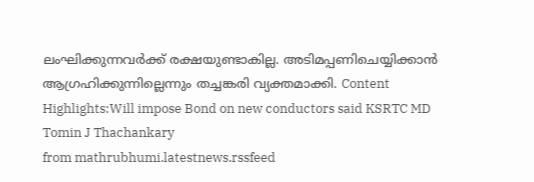ലംഘിക്കുന്നവർക്ക് രക്ഷയുണ്ടാകില്ല. അടിമപ്പണിചെയ്യിക്കാൻ ആഗ്രഹിക്കുന്നില്ലെന്നും തച്ചങ്കരി വ്യക്തമാക്കി. Content Highlights:Will impose Bond on new conductors said KSRTC MD Tomin J Thachankary
from mathrubhumi.latestnews.rssfeed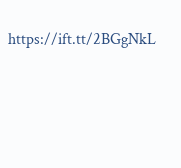https://ift.tt/2BGgNkL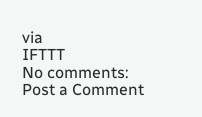via
IFTTT
No comments:
Post a Comment